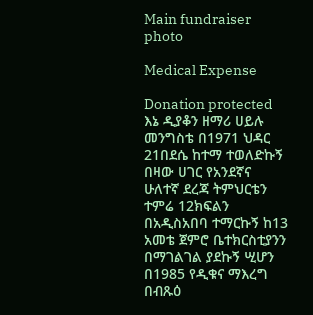Main fundraiser photo

Medical Expense

Donation protected
እኔ ዲያቆን ዘማሪ ሀይሉ መንግስቴ በ1971 ህዳር 21በደሴ ከተማ ተወለድኩኝ በዛው ሀገር የአንደኛና ሁለተኛ ደረጃ ትምህርቴን ተምሬ 12ክፍልን በአዲስአበባ ተማርኩኝ ከ13 አመቴ ጀምሮ ቤተክርስቲያንን በማገልገል ያደኩኝ ሢሆን  በ1985 የዲቁና ማእረግ በብጹዕ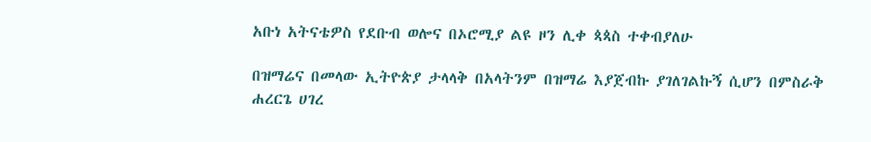አቡነ አትናቴዎስ የደቡብ ወሎና በኦሮሚያ ልዩ ዞን ሊቀ ጳጳስ ተቀብያለሁ

በዝማሬና በመላው ኢትዮጵያ ታላላቅ በአላትንም በዝማሬ እያጀብኩ ያገለገልኩኝ ሲሆን በምስራቅ ሐረርጌ ሀገረ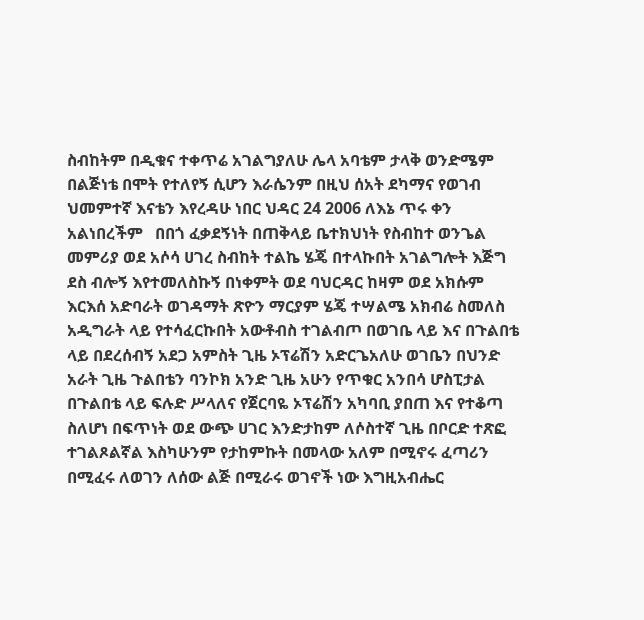ስብከትም በዲቁና ተቀጥሬ አገልግያለሁ ሌላ አባቴም ታላቅ ወንድሜም በልጅነቴ በሞት የተለየኝ ሲሆን እራሴንም በዚህ ሰአት ደካማና የወገብ ህመምተኛ እናቴን እየረዳሁ ነበር ህዳር 24 2006 ለእኔ ጥሩ ቀን አልነበረችም   በበጎ ፈቃደኝነት በጠቅላይ ቤተክህነት የስብከተ ወንጌል መምሪያ ወደ አሶሳ ሀገረ ስብከት ተልኬ ሄጄ በተላኩበት አገልግሎት እጅግ ደስ ብሎኝ እየተመለስኩኝ በነቀምት ወደ ባህርዳር ከዛም ወደ አክሱም እርእሰ አድባራት ወገዳማት ጽዮን ማርያም ሄጄ ተሣልሜ አክብሬ ስመለስ አዲግራት ላይ የተሳፈርኩበት አውቶብስ ተገልብጦ በወገቤ ላይ እና በጉልበቴ ላይ በደረሰብኝ አደጋ አምስት ጊዜ ኦፕሬሽን አድርጌአለሁ ወገቤን በህንድ አራት ጊዜ ጉልበቴን ባንኮክ አንድ ጊዜ አሁን የጥቁር አንበሳ ሆስፒታል በጉልበቴ ላይ ፍሉድ ሥላለና የጀርባዬ ኦፕሬሽን አካባቢ ያበጠ እና የተቆጣ ስለሆነ በፍጥነት ወደ ውጭ ሀገር እንድታከም ለሶስተኛ ጊዜ በቦርድ ተጽፎ ተገልጾልኛል እስካሁንም የታከምኩት በመላው አለም በሚኖሩ ፈጣሪን በሚፈሩ ለወገን ለሰው ልጅ በሚራሩ ወገኖች ነው እግዚአብሔር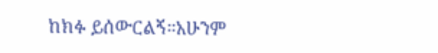ከክፉ ይሰውርልኝ።አሁንም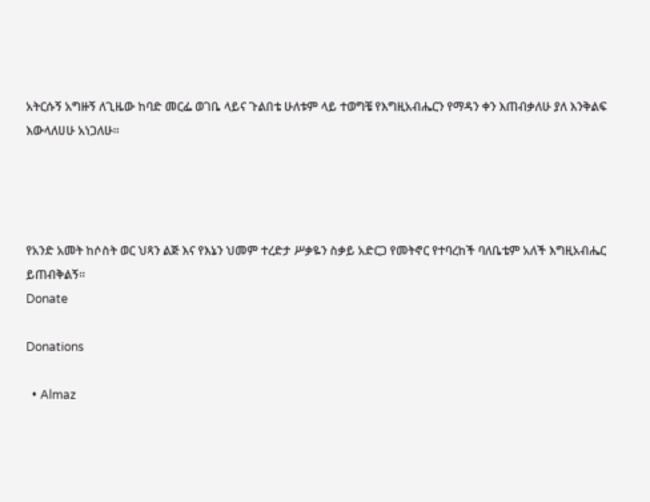አትርሱኝ አግዙኝ ለጊዜው ከባድ መርፌ ወገቤ ላይና ጉልበቴ ሁለቱም ላይ ተወግቼ የእግዚአብሔርን የማዳን ቀን እጠብቃለሁ ያለ እንቅልፍ እውላለሀሁ አነጋለሁ።




የአንድ አመት ከሶስት ወር ህጻን ልጅ እና የእኔን ህመም ተረድታ ሥቃዬን ስቃይ አድርጋ የመትኖር የተባረከች ባለቤቴም አለች እግዚአብሔር ይጠብቅልኝ።
Donate

Donations

  • Almaz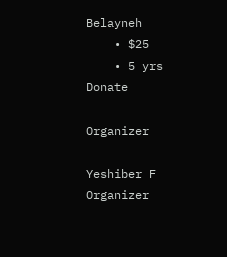Belayneh
    • $25
    • 5 yrs
Donate

Organizer

Yeshiber F
Organizer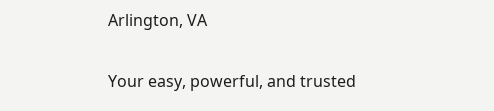Arlington, VA

Your easy, powerful, and trusted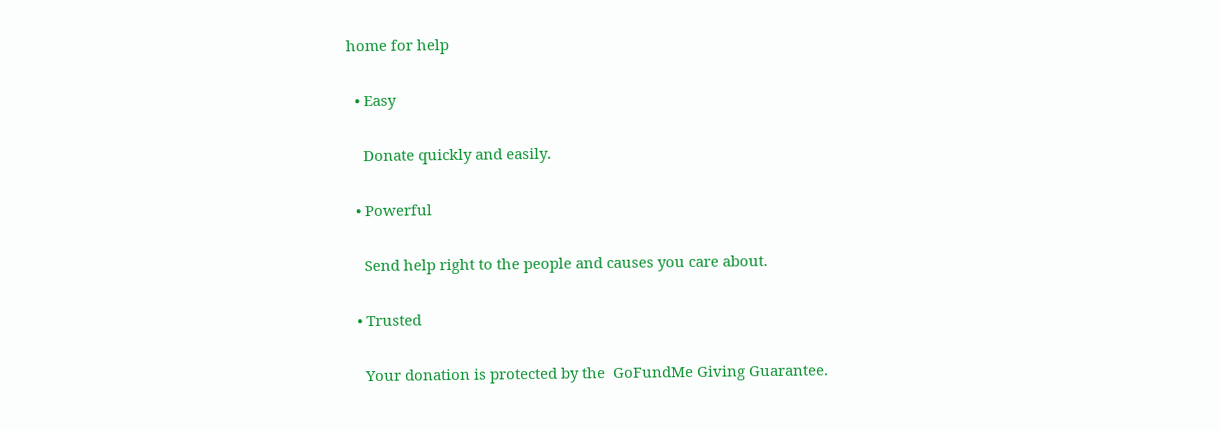home for help

  • Easy

    Donate quickly and easily.

  • Powerful

    Send help right to the people and causes you care about.

  • Trusted

    Your donation is protected by the  GoFundMe Giving Guarantee.